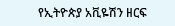የኢትዮጵያ አቪዬሽን ዘርፍ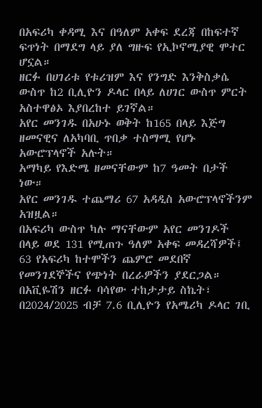በአፍሪካ ቀዳሚ እና በዓለም አቀፍ ደረጃ በከፍተኛ ፍጥነት በማደግ ላይ ያለ ግዙፍ የኢኮኖሚያዊ ሞተር ሆኗል።
ዘርፉ በሀገሪቱ የቱሪዝም እና የንግድ እንቅስቃሴ ውስጥ ከ2 ቢሊዮን ዶላር በላይ ለሀገር ውስጥ ምርት አስተዋፅኦ እያበረከተ ይገኛል።
አየር መንገዱ በአሁኑ ወቅት ከ165 በላይ እጅግ ዘመናዊና ለአካባቢ ጥበቃ ተስማሚ የሆኑ አውሮፕላኖች አሉት።
አማካይ የእድሜ ዘመናቸውም ከ7 ዓመት በታች ነው።
አየር መንገዱ ተጨማሪ 67 አዳዲስ አውሮፕላኖችንም አዝዟል።
በአፍሪካ ውስጥ ካሉ ማናቸውም አየር መንገዶች በላይ ወደ 131 የሚጠጉ ዓለም አቀፍ መዳረሻዎች፤ 63 የአፍሪካ ከተሞችን ጨምሮ መደበኛ የመንገደኞችና የጭነት በረራዎችን ያደርጋል።
በአቪዬሽን ዘርፉ ባሳየው ተከታታይ ስኬት፣ በ2024/2025 ብቻ 7.6 ቢሊዮን የአሜሪካ ዶላር ገቢ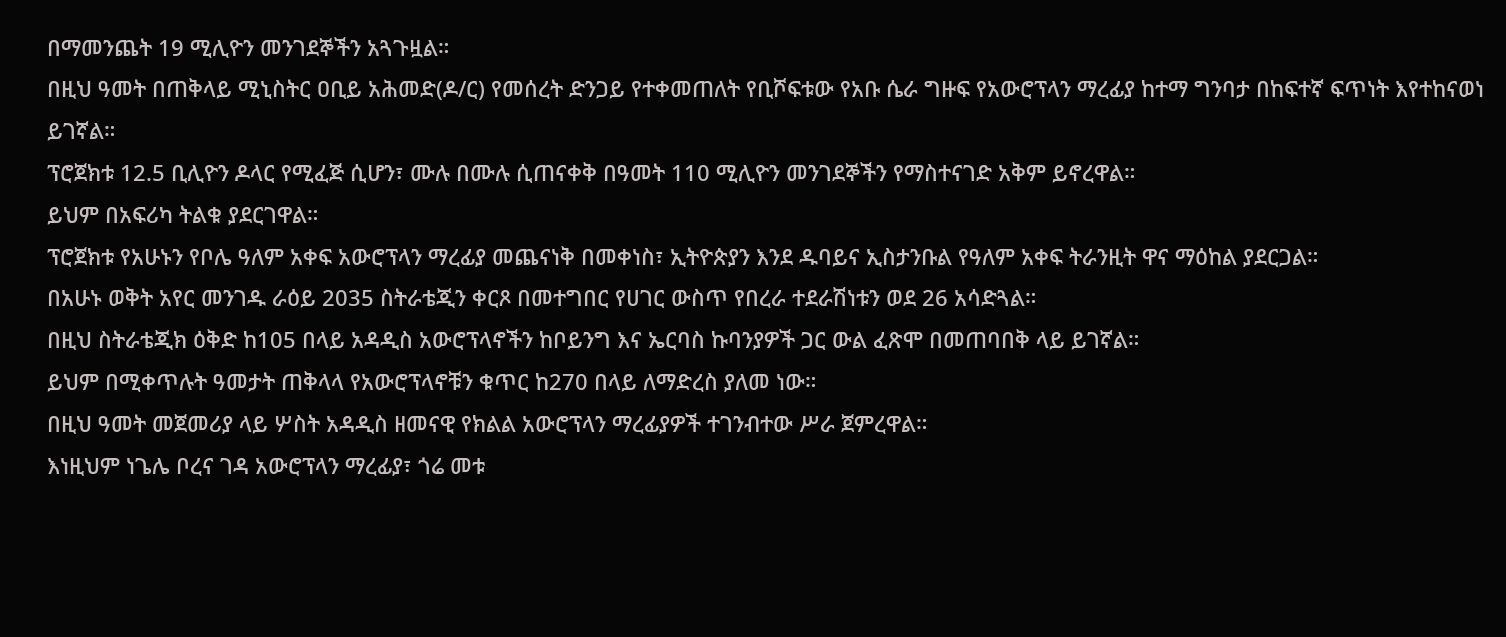በማመንጨት 19 ሚሊዮን መንገደኞችን አጓጉዟል።
በዚህ ዓመት በጠቅላይ ሚኒስትር ዐቢይ አሕመድ(ዶ/ር) የመሰረት ድንጋይ የተቀመጠለት የቢሾፍቱው የአቡ ሴራ ግዙፍ የአውሮፕላን ማረፊያ ከተማ ግንባታ በከፍተኛ ፍጥነት እየተከናወነ ይገኛል።
ፕሮጀክቱ 12.5 ቢሊዮን ዶላር የሚፈጅ ሲሆን፣ ሙሉ በሙሉ ሲጠናቀቅ በዓመት 110 ሚሊዮን መንገደኞችን የማስተናገድ አቅም ይኖረዋል።
ይህም በአፍሪካ ትልቁ ያደርገዋል።
ፕሮጀክቱ የአሁኑን የቦሌ ዓለም አቀፍ አውሮፕላን ማረፊያ መጨናነቅ በመቀነስ፣ ኢትዮጵያን እንደ ዱባይና ኢስታንቡል የዓለም አቀፍ ትራንዚት ዋና ማዕከል ያደርጋል።
በአሁኑ ወቅት አየር መንገዱ ራዕይ 2035 ስትራቴጂን ቀርጾ በመተግበር የሀገር ውስጥ የበረራ ተደራሽነቱን ወደ 26 አሳድጓል።
በዚህ ስትራቴጂክ ዕቅድ ከ105 በላይ አዳዲስ አውሮፕላኖችን ከቦይንግ እና ኤርባስ ኩባንያዎች ጋር ውል ፈጽሞ በመጠባበቅ ላይ ይገኛል።
ይህም በሚቀጥሉት ዓመታት ጠቅላላ የአውሮፕላኖቹን ቁጥር ከ270 በላይ ለማድረስ ያለመ ነው።
በዚህ ዓመት መጀመሪያ ላይ ሦስት አዳዲስ ዘመናዊ የክልል አውሮፕላን ማረፊያዎች ተገንብተው ሥራ ጀምረዋል።
እነዚህም ነጌሌ ቦረና ገዳ አውሮፕላን ማረፊያ፣ ጎሬ መቱ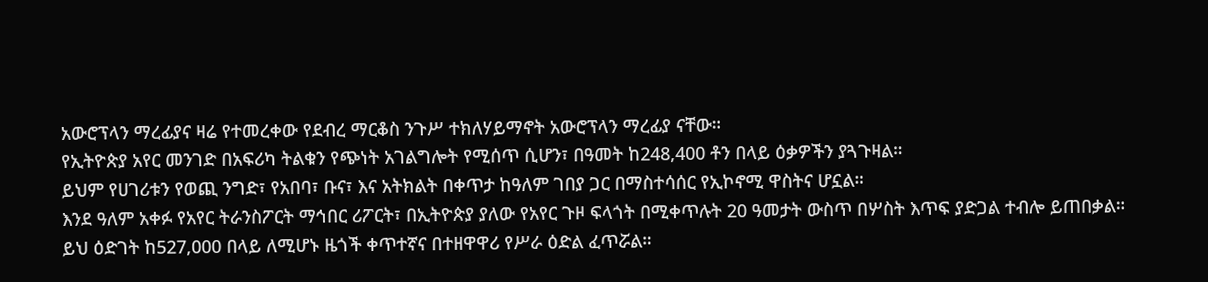አውሮፕላን ማረፊያና ዛሬ የተመረቀው የደብረ ማርቆስ ንጉሥ ተክለሃይማኖት አውሮፕላን ማረፊያ ናቸው።
የኢትዮጵያ አየር መንገድ በአፍሪካ ትልቁን የጭነት አገልግሎት የሚሰጥ ሲሆን፣ በዓመት ከ248,400 ቶን በላይ ዕቃዎችን ያጓጉዛል።
ይህም የሀገሪቱን የወጪ ንግድ፣ የአበባ፣ ቡና፣ እና አትክልት በቀጥታ ከዓለም ገበያ ጋር በማስተሳሰር የኢኮኖሚ ዋስትና ሆኗል።
እንደ ዓለም አቀፉ የአየር ትራንስፖርት ማኅበር ሪፖርት፣ በኢትዮጵያ ያለው የአየር ጉዞ ፍላጎት በሚቀጥሉት 20 ዓመታት ውስጥ በሦስት እጥፍ ያድጋል ተብሎ ይጠበቃል።
ይህ ዕድገት ከ527,000 በላይ ለሚሆኑ ዜጎች ቀጥተኛና በተዘዋዋሪ የሥራ ዕድል ፈጥሯል።